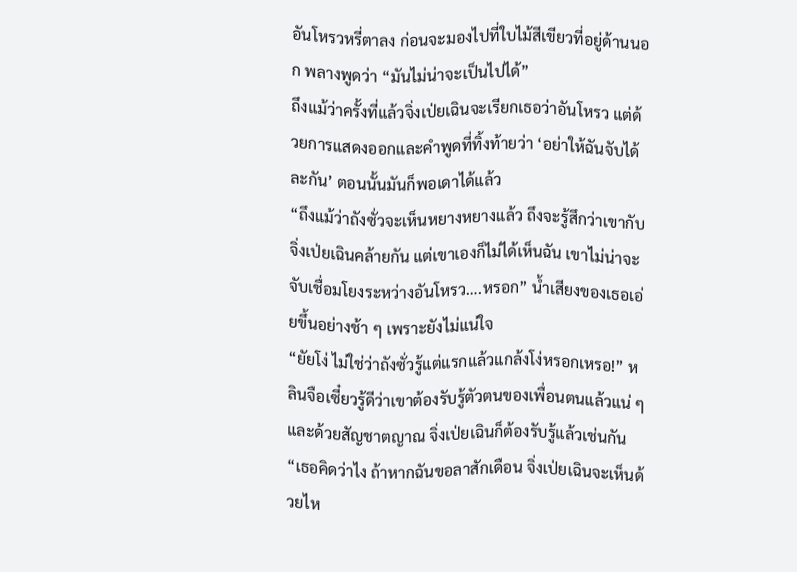อันโหรวหรี่ตาลง ก่อนจะมองไปที่ใบไม้สีเขียวที่อยู่ด้านนอก พลางพูดว่า “มันไม่น่าจะเป็นไปได้”
ถึงแม้ว่าครั้งที่แล้วจิ่งเป่ยเฉินจะเรียกเธอว่าอันโหรว แต่ด้วยการแสดงออกและคำพูดที่ทิ้งท้ายว่า ‘อย่าให้ฉันจับได้ละกัน’ ตอนนั้นมันก็พอเดาได้แล้ว
“ถึงแม้ว่าถังซั่วจะเห็นหยางหยางแล้ว ถึงจะรู้สึกว่าเขากับจิ่งเป่ยเฉินคล้ายกัน แต่เขาเองก็ไม่ได้เห็นฉัน เขาไม่น่าจะจับเชื่อมโยงระหว่างอันโหรว….หรอก” น้ำเสียงของเธอเอ่ยขึ้นอย่างช้า ๆ เพราะยังไม่แน่ใจ
“ยัยโง่ ไม่ใช่ว่าถังซั่วรู้แต่แรกแล้วแกล้งโง่หรอกเหรอ!” หลินจือเซี๋ยวรู้ดีว่าเขาต้องรับรู้ตัวตนของเพื่อนตนแล้วแน่ ๆ และด้วยสัญชาตญาณ จิ่งเป่ยเฉินก็ต้องรับรู้แล้วเช่นกัน
“เธอคิดว่าไง ถ้าหากฉันขอลาสักเดือน จิ่งเป่ยเฉินจะเห็นด้วยไห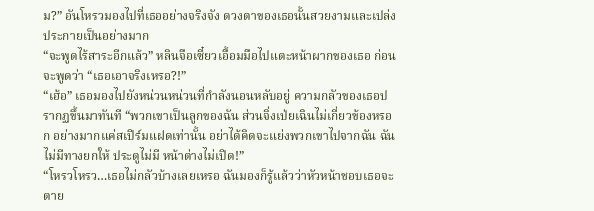ม?” อันโหรวมองไปที่เธออย่างจริงจัง ดวงตาของเธอนั้นสวยงามและเปล่งประกายเป็นอย่างมาก
“จะพูดไร้สาระอีกแล้ว” หลินจือเซี๋ยวเอื้อมมือไปแตะหน้าผากของเธอ ก่อนจะพูดว่า “เธอเอาจริงเหรอ?!”
“เฮ้อ” เธอมองไปยังหน่วนหน่วนที่กำลังนอนหลับอยู่ ความกลัวของเธอปรากฏขึ้นมาทันที “พวกเขาเป็นลูกของฉัน ส่วนจิ่งเป่ยเฉินไม่เกี่ยวข้องหรอก อย่างมากแค่สเปิร์มแฝดเท่านั้น อย่าได้คิดจะแย่งพวกเขาไปจากฉัน ฉันไม่มีทางยกให้ ประตูไม่มี หน้าต่างไม่เปิด!”
“โหรวโหรว…เธอไม่กลัวบ้างเลยเหรอ ฉันมองก็รู้แล้วว่าหัวหน้าชอบเธอจะตาย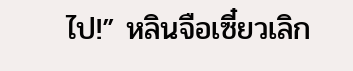ไป!” หลินจือเซี๋ยวเลิก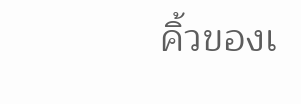คิ้วของเ